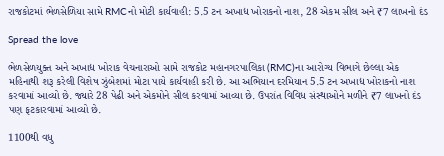રાજકોટમાં ભેળસેળિયા સામે RMCનો મોટી કાર્યવાહી: 5.5 ટન અખાદ્ય ખોરાકનો નાશ, 28 એકમ સીલ અને ₹7 લાખનો દંડ

Spread the love

ભેળસેળયુક્ત અને અખાદ્ય ખોરાક વેચનારાઓ સામે રાજકોટ મહાનગરપાલિકા (RMC)ના આરોગ્ય વિભાગે છેલ્લા એક મહિનાથી શરૂ કરેલી વિશેષ ઝુંબેશમાં મોટા પાયે કાર્યવાહી કરી છે. આ અભિયાન દરમિયાન 5.5 ટન અખાદ્ય ખોરાકનો નાશ કરવામાં આવ્યો છે. જ્યારે 28 પેઢી અને એકમોને સીલ કરવામાં આવ્યા છે. ઉપરાંત વિવિધ સંસ્થાઓને મળીને ₹7 લાખનો દંડ પણ ફટકારવામાં આવ્યો છે.

1100થી વધુ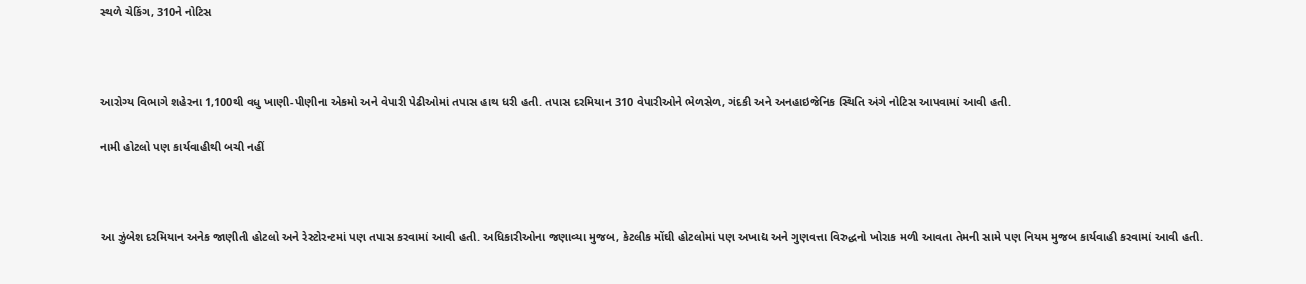સ્થળે ચેકિંગ, 310ને નોટિસ



આરોગ્ય વિભાગે શહેરના 1,100થી વધુ ખાણી-પીણીના એકમો અને વેપારી પેઢીઓમાં તપાસ હાથ ધરી હતી. તપાસ દરમિયાન 310 વેપારીઓને ભેળસેળ, ગંદકી અને અનહાઇજેનિક સ્થિતિ અંગે નોટિસ આપવામાં આવી હતી.

નામી હોટલો પણ કાર્યવાહીથી બચી નહીં



આ ઝુંબેશ દરમિયાન અનેક જાણીતી હોટલો અને રેસ્ટોરન્ટમાં પણ તપાસ કરવામાં આવી હતી. અધિકારીઓના જણાવ્યા મુજબ, કેટલીક મોંઘી હોટલોમાં પણ અખાદ્ય અને ગુણવત્તા વિરુદ્ધનો ખોરાક મળી આવતા તેમની સામે પણ નિયમ મુજબ કાર્યવાહી કરવામાં આવી હતી.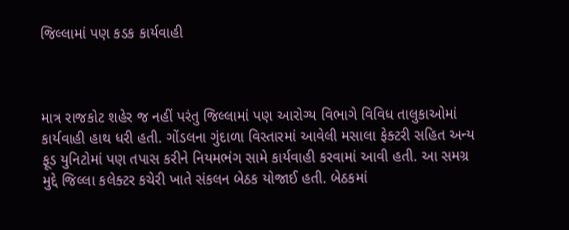જિલ્લામાં પણ કડક કાર્યવાહી



માત્ર રાજકોટ શહેર જ નહીં પરંતુ જિલ્લામાં પણ આરોગ્ય વિભાગે વિવિધ તાલુકાઓમાં કાર્યવાહી હાથ ધરી હતી. ગોંડલના ગુંદાળા વિસ્તારમાં આવેલી મસાલા ફેક્ટરી સહિત અન્ય ફૂડ યુનિટોમાં પણ તપાસ કરીને નિયમભંગ સામે કાર્યવાહી કરવામાં આવી હતી. આ સમગ્ર મુદ્દે જિલ્લા કલેક્ટર કચેરી ખાતે સંકલન બેઠક યોજાઈ હતી. બેઠકમાં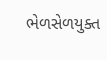ભેળસેળયુક્ત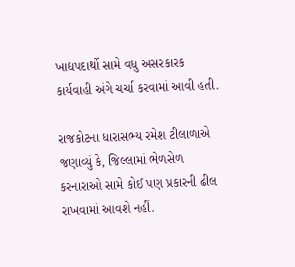ખાદ્યપદાર્થો સામે વધુ અસરકારક કાર્યવાહી અંગે ચર્ચા કરવામાં આવી હતી.

રાજકોટના ધારાસભ્ય રમેશ ટીલાળાએ જણાવ્યું કે, જિલ્લામાં ભેળસેળ કરનારાઓ સામે કોઈ પણ પ્રકારની ઢીલ રાખવામાં આવશે નહીં.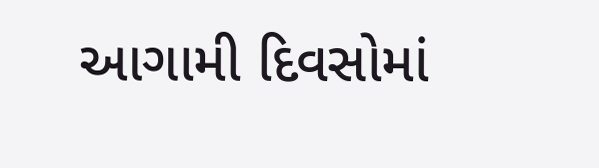આગામી દિવસોમાં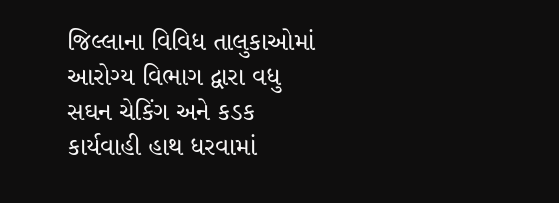જિલ્લાના વિવિધ તાલુકાઓમાં આરોગ્ય વિભાગ દ્વારા વધુ સઘન ચેકિંગ અને કડક કાર્યવાહી હાથ ધરવામાં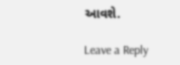આવશે.

Leave a Reply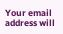Your email address will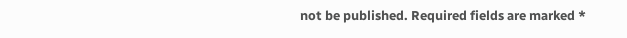not be published. Required fields are marked *